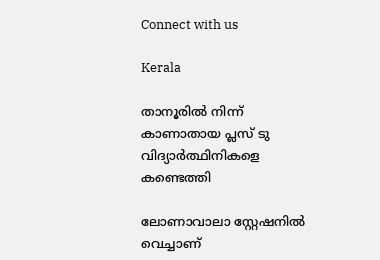Connect with us

Kerala

താനൂരില്‍ നിന്ന് കാണാതായ പ്ലസ് ടു വിദ്യാര്‍ത്ഥിനികളെ കണ്ടെത്തി

ലോണാവാലാ സ്റ്റേഷനില്‍ വെച്ചാണ്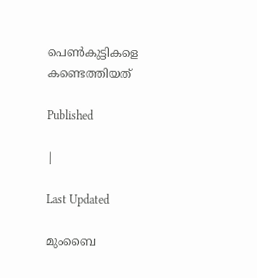പെണ്‍കുട്ടികളെ കണ്ടെത്തിയത്

Published

|

Last Updated

മുംബൈ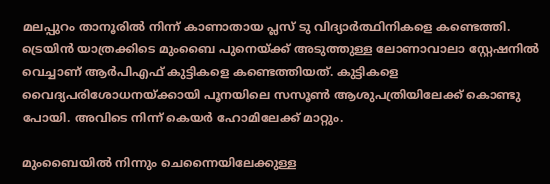മലപ്പുറം താനൂരില്‍ നിന്ന് കാണാതായ പ്ലസ് ടു വിദ്യാര്‍ത്ഥിനികളെ കണ്ടെത്തി. ട്രെയിന്‍ യാത്രക്കിടെ മുംബൈ പുനെയ്ക്ക് അടുത്തുള്ള ലോണാവാലാ സ്റ്റേഷനില്‍ വെച്ചാണ് ആര്‍പിഎഫ് കുട്ടികളെ കണ്ടെത്തിയത്. കുട്ടികളെ വൈദ്യപരിശോധനയ്ക്കായി പൂനയിലെ സസൂണ്‍ ആശുപത്രിയിലേക്ക് കൊണ്ടു പോയി. അവിടെ നിന്ന് കെയര്‍ ഹോമിലേക്ക് മാറ്റും.

മുംബൈയില്‍ നിന്നും ചെന്നൈയിലേക്കുള്ള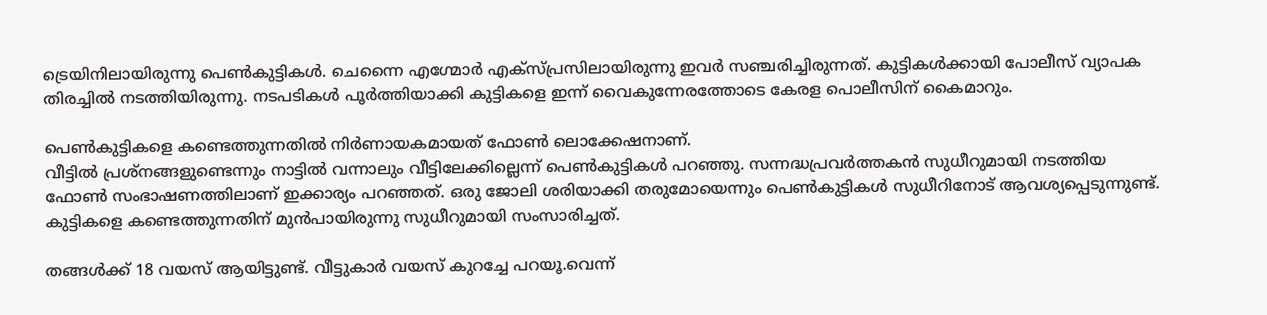ട്രെയിനിലായിരുന്നു പെണ്‍കുട്ടികള്‍. ചെന്നൈ എഗ്മോര്‍ എക്‌സ്പ്രസിലായിരുന്നു ഇവര്‍ സഞ്ചരിച്ചിരുന്നത്. കുട്ടികള്‍ക്കായി പോലീസ് വ്യാപക തിരച്ചില്‍ നടത്തിയിരുന്നു. നടപടികൾ പൂർത്തിയാക്കി കുട്ടികളെ ഇന്ന് വൈകുന്നേരത്തോടെ കേരള പൊലീസിന് കൈമാറും.

പെണ്‍കുട്ടികളെ കണ്ടെത്തുന്നതില്‍ നിര്‍ണായകമായത് ഫോണ്‍ ലൊക്കേഷനാണ്.
വീട്ടില്‍ പ്രശ്‌നങ്ങളുണ്ടെന്നും നാട്ടില്‍ വന്നാലും വീട്ടിലേക്കില്ലെന്ന് പെണ്‍കുട്ടികള്‍ പറഞ്ഞു. സന്നദ്ധപ്രവര്‍ത്തകന്‍ സുധീറുമായി നടത്തിയ ഫോണ്‍ സംഭാഷണത്തിലാണ് ഇക്കാര്യം പറഞ്ഞത്. ഒരു ജോലി ശരിയാക്കി തരുമോയെന്നും പെണ്‍കുട്ടികള്‍ സുധീറിനോട് ആവശ്യപ്പെടുന്നുണ്ട്. കുട്ടികളെ കണ്ടെത്തുന്നതിന് മുന്‍പായിരുന്നു സുധീറുമായി സംസാരിച്ചത്.

തങ്ങള്‍ക്ക് 18 വയസ് ആയിട്ടുണ്ട്. വീട്ടുകാര്‍ വയസ് കുറച്ചേ പറയൂ.വെന്ന്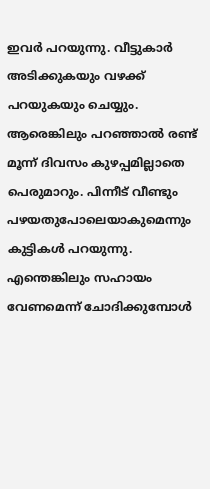ഇവര്‍ പറയുന്നു. വീട്ടുകാര്‍ അടിക്കുകയും വഴക്ക് പറയുകയും ചെയ്യും. ആരെങ്കിലും പറഞ്ഞാല്‍ രണ്ട് മൂന്ന് ദിവസം കുഴപ്പമില്ലാതെ പെരുമാറും. പിന്നീട് വീണ്ടും പഴയതുപോലെയാകുമെന്നും കുട്ടികള്‍ പറയുന്നു. എന്തെങ്കിലും സഹായം വേണമെന്ന് ചോദിക്കുമ്പോള്‍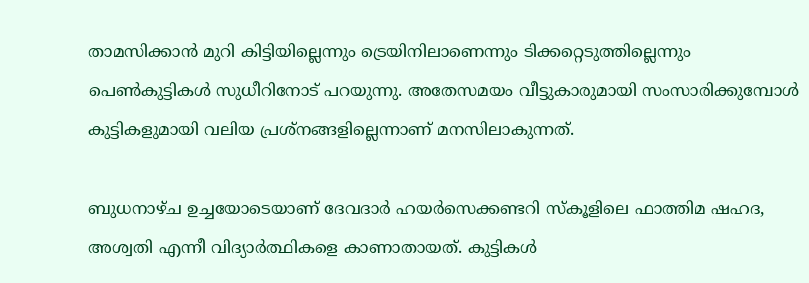താമസിക്കാന്‍ മുറി കിട്ടിയില്ലെന്നും ട്രെയിനിലാണെന്നും ടിക്കറ്റെടുത്തില്ലെന്നും പെണ്‍കുട്ടികള്‍ സുധീറിനോട് പറയുന്നു. അതേസമയം വീട്ടുകാരുമായി സംസാരിക്കുമ്പോള്‍ കുട്ടികളുമായി വലിയ പ്രശ്‌നങ്ങളില്ലെന്നാണ് മനസിലാകുന്നത്.

ബുധനാഴ്ച ഉച്ചയോടെയാണ് ദേവദാര്‍ ഹയര്‍സെക്കണ്ടറി സ്‌കൂളിലെ ഫാത്തിമ ഷഹദ, അശ്വതി എന്നീ വിദ്യാര്‍ത്ഥികളെ കാണാതായത്. കുട്ടികള്‍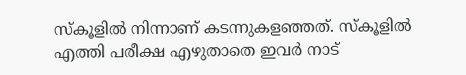സ്‌കൂളില്‍ നിന്നാണ് കടന്നുകളഞ്ഞത്. സ്‌കൂളില്‍ എത്തി പരീക്ഷ എഴുതാതെ ഇവര്‍ നാട്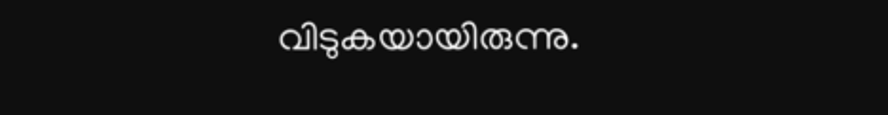വിടുകയായിരുന്നു.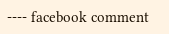---- facebook comment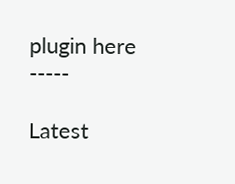plugin here -----

Latest